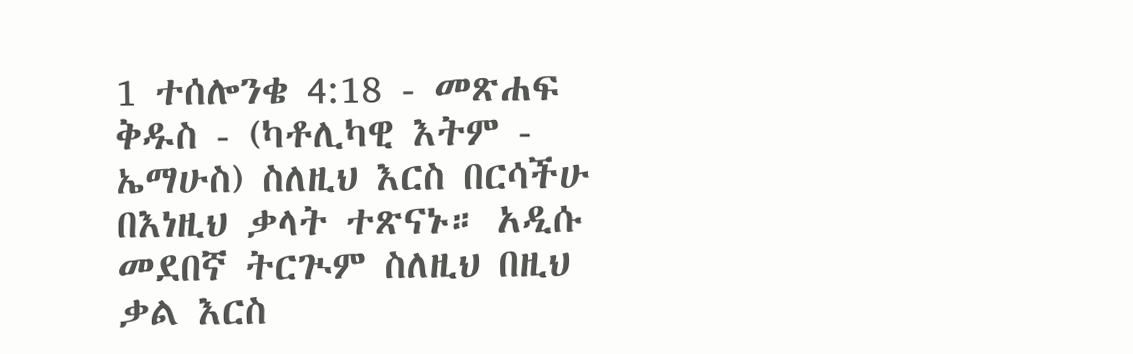1 ተሰሎንቄ 4:18 - መጽሐፍ ቅዱስ - (ካቶሊካዊ እትም - ኤማሁስ) ስለዚህ እርስ በርሳችሁ በእነዚህ ቃላት ተጽናኑ። አዲሱ መደበኛ ትርጒም ስለዚህ በዚህ ቃል እርስ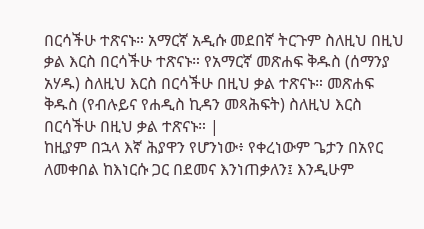በርሳችሁ ተጽናኑ። አማርኛ አዲሱ መደበኛ ትርጉም ስለዚህ በዚህ ቃል እርስ በርሳችሁ ተጽናኑ። የአማርኛ መጽሐፍ ቅዱስ (ሰማንያ አሃዱ) ስለዚህ እርስ በርሳችሁ በዚህ ቃል ተጽናኑ። መጽሐፍ ቅዱስ (የብሉይና የሐዲስ ኪዳን መጻሕፍት) ስለዚህ እርስ በርሳችሁ በዚህ ቃል ተጽናኑ። |
ከዚያም በኋላ እኛ ሕያዋን የሆንነው፥ የቀረነውም ጌታን በአየር ለመቀበል ከእነርሱ ጋር በደመና እንነጠቃለን፤ እንዲሁም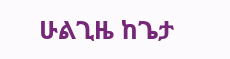ሁልጊዜ ከጌታ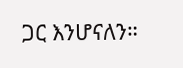ጋር እንሆናለን።